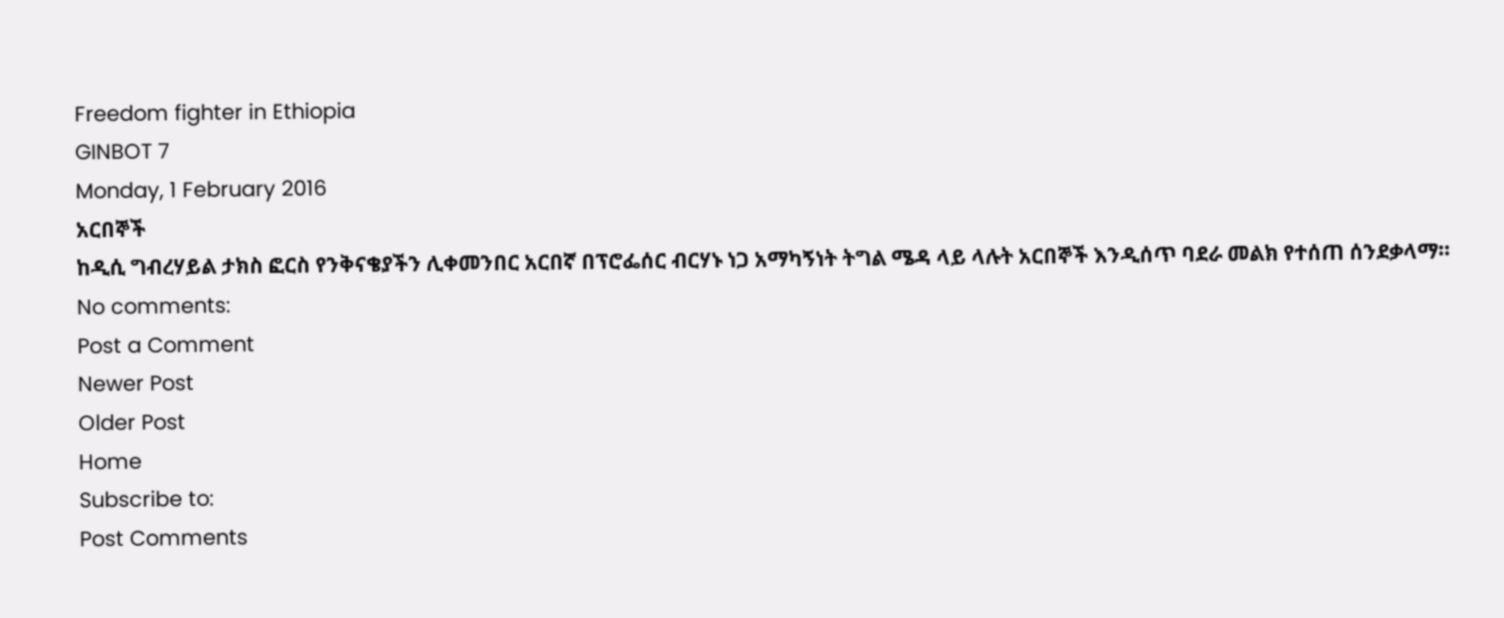Freedom fighter in Ethiopia
GINBOT 7
Monday, 1 February 2016
አርበኞች
ከዲሲ ግብረሃይል ታክስ ፎርስ የንቅናቄያችን ሊቀመንበር አርበኛ በፕሮፌሰር ብርሃኑ ነጋ አማካኝነት ትግል ሜዳ ላይ ላሉት አርበኞች እንዲሰጥ ባደራ መልክ የተሰጠ ሰንደቃላማ።
No comments:
Post a Comment
Newer Post
Older Post
Home
Subscribe to:
Post Comments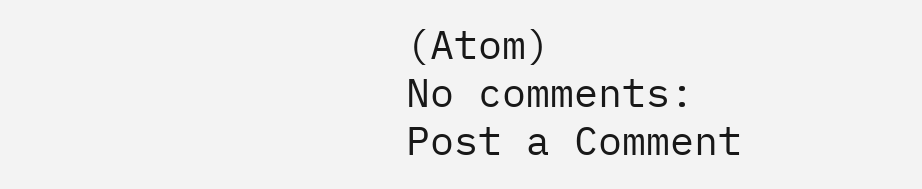(Atom)
No comments:
Post a Comment